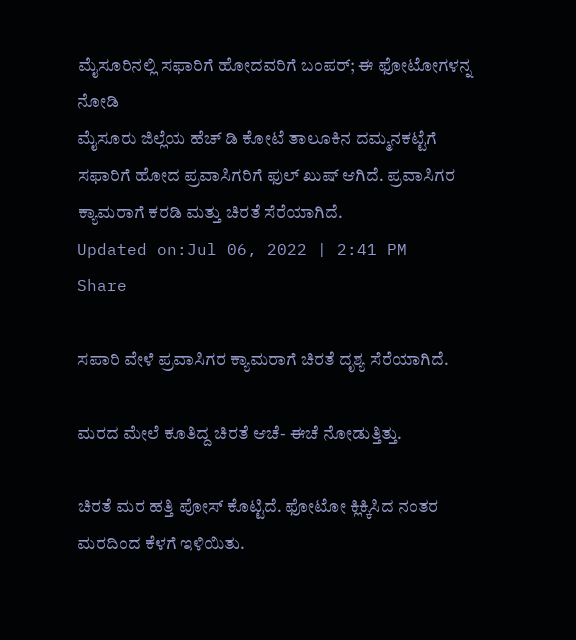ಮೈಸೂರಿನಲ್ಲಿ ಸಫಾರಿಗೆ ಹೋದವರಿಗೆ ಬಂಪರ್; ಈ ಫೋಟೋಗಳನ್ನ ನೋಡಿ
ಮೈಸೂರು ಜಿಲ್ಲೆಯ ಹೆಚ್ ಡಿ ಕೋಟೆ ತಾಲೂಕಿನ ದಮ್ಮನಕಟ್ಟೆಗೆ ಸಫಾರಿಗೆ ಹೋದ ಪ್ರವಾಸಿಗರಿಗೆ ಫುಲ್ ಖುಷ್ ಆಗಿದೆ. ಪ್ರವಾಸಿಗರ ಕ್ಯಾಮರಾಗೆ ಕರಡಿ ಮತ್ತು ಚಿರತೆ ಸೆರೆಯಾಗಿದೆ.
Updated on:Jul 06, 2022 | 2:41 PM
Share

ಸಪಾರಿ ವೇಳೆ ಪ್ರವಾಸಿಗರ ಕ್ಯಾಮರಾಗೆ ಚಿರತೆ ದೃಶ್ಯ ಸೆರೆಯಾಗಿದೆ.

ಮರದ ಮೇಲೆ ಕೂತಿದ್ದ ಚಿರತೆ ಆಚೆ- ಈಚೆ ನೋಡುತ್ತಿತ್ತು.

ಚಿರತೆ ಮರ ಹತ್ತಿ ಪೋಸ್ ಕೊಟ್ಟಿದೆ. ಫೋಟೋ ಕ್ಲಿಕ್ಕಿಸಿದ ನಂತರ ಮರದಿಂದ ಕೆಳಗೆ ಇಳಿಯಿತು.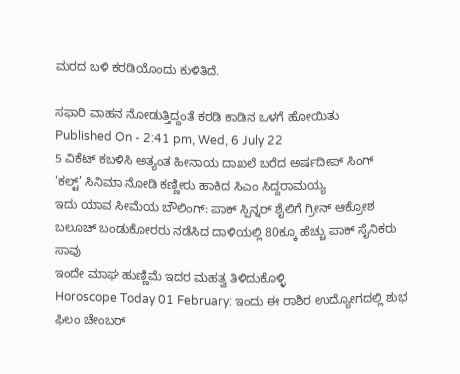ಮರದ ಬಳಿ ಕರಡಿಯೊಂದು ಕುಳಿತಿದೆ.

ಸಫಾರಿ ವಾಹನ ನೋಡುತ್ತಿದ್ದಂತೆ ಕರಡಿ ಕಾಡಿನ ಒಳಗೆ ಹೋಯಿತು
Published On - 2:41 pm, Wed, 6 July 22
5 ವಿಕೆಟ್ ಕಬಳಿಸಿ ಅತ್ಯಂತ ಹೀನಾಯ ದಾಖಲೆ ಬರೆದ ಅರ್ಷದೀಪ್ ಸಿಂಗ್
‘ಕಲ್ಟ್’ ಸಿನಿಮಾ ನೋಡಿ ಕಣ್ಣೀರು ಹಾಕಿದ ಸಿಎಂ ಸಿದ್ದರಾಮಯ್ಯ
ಇದು ಯಾವ ಸೀಮೆಯ ಬೌಲಿಂಗ್: ಪಾಕ್ ಸ್ಪಿನ್ನರ್ ಶೈಲಿಗೆ ಗ್ರೀನ್ ಆಕ್ರೋಶ
ಬಲೂಚ್ ಬಂಡುಕೋರರು ನಡೆಸಿದ ದಾಳಿಯಲ್ಲಿ 80ಕ್ಕೂ ಹೆಚ್ಚು ಪಾಕ್ ಸೈನಿಕರು ಸಾವು
ಇಂದೇ ಮಾಘ ಹುಣ್ಣಿಮೆ ಇದರ ಮಹತ್ವ ತಿಳಿದುಕೊಳ್ಳಿ
Horoscope Today 01 February: ಇಂದು ಈ ರಾಶಿರ ಉದ್ಯೋಗದಲ್ಲಿ ಶುಭ
ಫಿಲಂ ಚೇಂಬರ್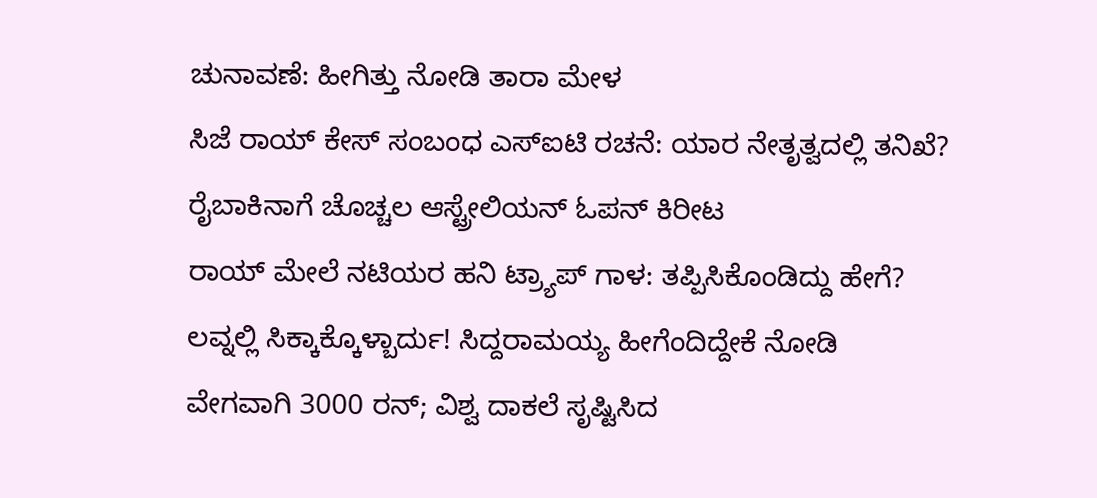ಚುನಾವಣೆ: ಹೀಗಿತ್ತು ನೋಡಿ ತಾರಾ ಮೇಳ
ಸಿಜೆ ರಾಯ್ ಕೇಸ್ ಸಂಬಂಧ ಎಸ್ಐಟಿ ರಚನೆ: ಯಾರ ನೇತೃತ್ವದಲ್ಲಿ ತನಿಖೆ?
ರೈಬಾಕಿನಾಗೆ ಚೊಚ್ಚಲ ಆಸ್ಟ್ರೇಲಿಯನ್ ಓಪನ್ ಕಿರೀಟ
ರಾಯ್ ಮೇಲೆ ನಟಿಯರ ಹನಿ ಟ್ರ್ಯಾಪ್ ಗಾಳ: ತಪ್ಪಿಸಿಕೊಂಡಿದ್ದು ಹೇಗೆ?
ಲವ್ನಲ್ಲಿ ಸಿಕ್ಕಾಕ್ಕೊಳ್ಬಾರ್ದು! ಸಿದ್ದರಾಮಯ್ಯ ಹೀಗೆಂದಿದ್ದೇಕೆ ನೋಡಿ
ವೇಗವಾಗಿ 3000 ರನ್; ವಿಶ್ವ ದಾಕಲೆ ಸೃಷ್ಟಿಸಿದ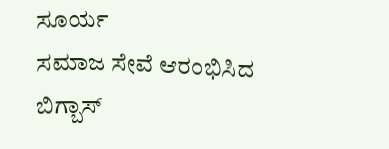ಸೂರ್ಯ
ಸಮಾಜ ಸೇವೆ ಆರಂಭಿಸಿದ ಬಿಗ್ಬಾಸ್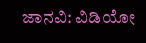ಜಾನವಿ: ವಿಡಿಯೋ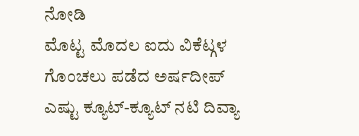ನೋಡಿ
ಮೊಟ್ಟ ಮೊದಲ ಐದು ವಿಕೆಟ್ಗಳ ಗೊಂಚಲು ಪಡೆದ ಅರ್ಷದೀಪ್
ಎಷ್ಟು ಕ್ಯೂಟ್-ಕ್ಯೂಟ್ ನಟಿ ದಿವ್ಯಾ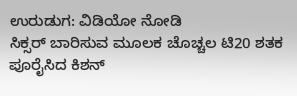ಉರುಡುಗ: ವಿಡಿಯೋ ನೋಡಿ
ಸಿಕ್ಸರ್ ಬಾರಿಸುವ ಮೂಲಕ ಚೊಚ್ಚಲ ಟಿ20 ಶತಕ ಪೂರೈಸಿದ ಕಿಶನ್